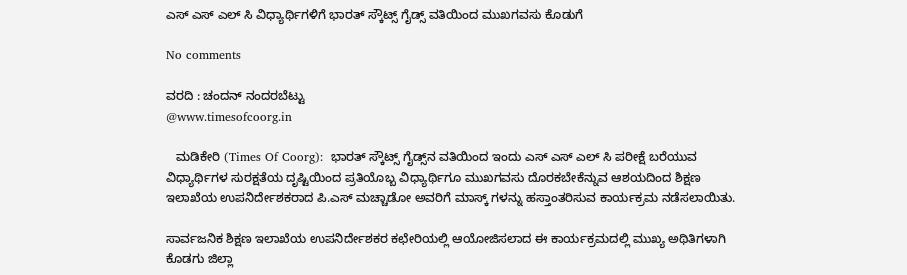ಎಸ್ ಎಸ್ ಎಲ್ ಸಿ ವಿಧ್ಯಾರ್ಥಿಗಳಿಗೆ ಭಾರತ್ ಸ್ಕೌಟ್ಸ್ ಗೈಡ್ಸ್ ವತಿಯಿಂದ ಮುಖಗವಸು ಕೊಡುಗೆ

No comments

ವರದಿ : ಚಂದನ್ ನಂದರಬೆಟ್ಟು
@www.timesofcoorg.in

   ಮಡಿಕೇರಿ (Times Of Coorg):  ಭಾರತ್ ಸ್ಕೌಟ್ಸ್ ಗೈಡ್ಸ್‌ನ ವತಿಯಿಂದ ಇಂದು ಎಸ್ ಎಸ್ ಎಲ್ ಸಿ ಪರೀಕ್ಷೆ ಬರೆಯುವ ವಿಧ್ಯಾರ್ಥಿಗಳ ಸುರಕ್ಷತೆಯ ದೃಷ್ಟಿಯಿಂದ ಪ್ರತಿಯೊಬ್ಬ ವಿಧ್ಯಾರ್ಥಿಗೂ ಮುಖಗವಸು ದೊರಕಬೇಕೆನ್ನುವ ಆಶಯದಿಂದ ಶಿಕ್ಷಣ ಇಲಾಖೆಯ ಉಪನಿರ್ದೇಶಕರಾದ ಪಿ.ಎಸ್ ಮಚ್ಚಾಡೋ ಅವರಿಗೆ ಮಾಸ್ಕ್ ಗಳನ್ನು ಹಸ್ತಾಂತರಿಸುವ ಕಾರ್ಯಕ್ರಮ ನಡೆಸಲಾಯಿತು.

ಸಾರ್ವಜನಿಕ ಶಿಕ್ಷಣ ಇಲಾಖೆಯ ಉಪನಿರ್ದೇಶಕರ ಕಛೇರಿಯಲ್ಲಿ ಆಯೋಜಿಸಲಾದ ಈ ಕಾರ್ಯಕ್ರಮದಲ್ಲಿ ಮುಖ್ಯ ಅಥಿತಿಗಳಾಗಿ ಕೊಡಗು ಜಿಲ್ಲಾ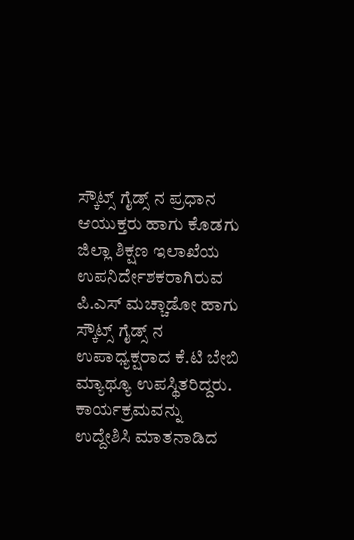ಸ್ಕೌಟ್ಸ್ ಗೈಡ್ಸ್ ನ ಪ್ರಧಾನ ಆಯುಕ್ತರು ಹಾಗು ಕೊಡಗು ಜಿಲ್ಲಾ ಶಿಕ್ಷಣ ಇಲಾಖೆಯ ಉಪನಿರ್ದೇಶಕರಾಗಿರುವ ಪಿ.ಎಸ್ ಮಚ್ಚಾಡೋ ಹಾಗು ಸ್ಕೌಟ್ಸ್ ಗೈಡ್ಸ್ ನ ಉಪಾಧ್ಯಕ್ಷರಾದ ಕೆ.ಟಿ ಬೇಬಿ ಮ್ಯಾಥ್ಯೂ ಉಪಸ್ಥಿತರಿದ್ದರು.
ಕಾರ್ಯಕ್ರಮವನ್ನು ಉದ್ದೇಶಿಸಿ ಮಾತನಾಡಿದ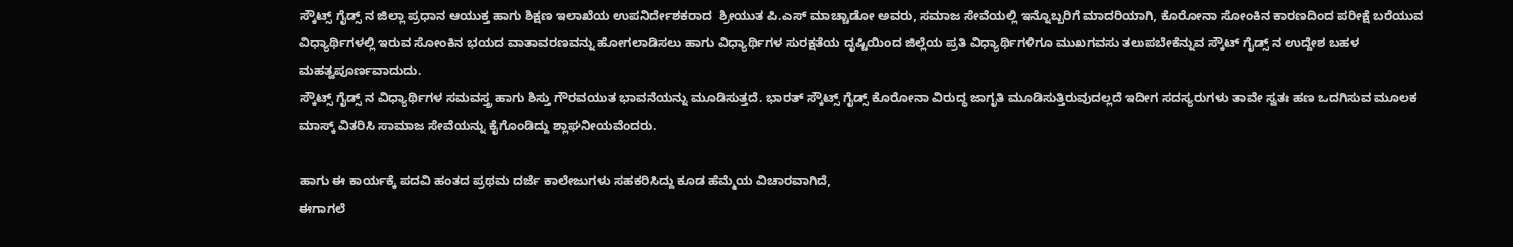ಸ್ಕೌಟ್ಸ್ ಗೈಡ್ಸ್ ನ ಜಿಲ್ಲಾ ಪ್ರಧಾನ ಆಯುಕ್ತ ಹಾಗು ಶಿಕ್ಷಣ ಇಲಾಖೆಯ ಉಪನಿರ್ದೇಶಕರಾದ  ಶ್ರೀಯುತ ಪಿ.ಎಸ್ ಮಾಚ್ಚಾಡೋ ಅವರು, ಸಮಾಜ ಸೇವೆಯಲ್ಲಿ ಇನ್ನೊಬ್ಬರಿಗೆ ಮಾದರಿಯಾಗಿ, ಕೊರೋನಾ ಸೋಂಕಿನ ಕಾರಣದಿಂದ ಪರೀಕ್ಷೆ ಬರೆಯುವ ವಿಧ್ಯಾರ್ಥಿಗಳಲ್ಲಿ ಇರುವ ಸೋಂಕಿನ ಭಯದ ವಾತಾವರಣವನ್ನು ಹೋಗಲಾಡಿಸಲು ಹಾಗು ವಿಧ್ಯಾರ್ಥಿಗಳ ಸುರಕ್ಷತೆಯ ದೃಷ್ಟಿಯಿಂದ ಜಿಲ್ಲೆಯ ಪ್ರತಿ ವಿಧ್ಯಾರ್ಥಿಗಳಿಗೂ ಮುಖಗವಸು ತಲುಪಬೇಕೆನ್ನುವ ಸ್ಕೌಟ್ ಗೈಡ್ಸ್ ನ ಉದ್ದೇಶ ಬಹಳ ಮಹತ್ವಪೂರ್ಣವಾದುದು.
ಸ್ಕೌಟ್ಸ್ ಗೈಡ್ಸ್ ನ ವಿಧ್ಯಾರ್ಥಿಗಳ ಸಮವಸ್ತ್ರ ಹಾಗು ಶಿಸ್ತು ಗೌರವಯುತ ಭಾವನೆಯನ್ನು ಮೂಡಿಸುತ್ತದೆ. ಭಾರತ್ ಸ್ಕೌಟ್ಸ್ ಗೈಡ್ಸ್ ಕೊರೋನಾ ವಿರುದ್ಧ ಜಾಗೃತಿ ಮೂಡಿಸುತ್ತಿರುವುದಲ್ಲದೆ ಇದೀಗ ಸದಸ್ಯರುಗಳು ತಾವೇ ಸ್ವತಃ ಹಣ ಒದಗಿಸುವ ಮೂಲಕ ಮಾಸ್ಕ್ ವಿತರಿಸಿ ಸಾಮಾಜ ಸೇವೆಯನ್ನು ಕೈಗೊಂಡಿದ್ದು ಶ್ಲಾಘನೀಯವೆಂದರು.

ಹಾಗು ಈ ಕಾರ್ಯಕ್ಕೆ ಪದವಿ ಹಂತದ ಪ್ರಥಮ ದರ್ಜೆ ಕಾಲೇಜುಗಳು ಸಹಕರಿಸಿದ್ದು ಕೂಡ ಹೆಮ್ಮೆಯ ವಿಚಾರವಾಗಿದೆ,
ಈಗಾಗಲೆ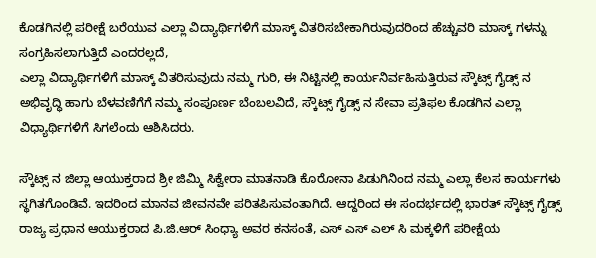ಕೊಡಗಿನಲ್ಲಿ ಪರೀಕ್ಷೆ ಬರೆಯುವ ಎಲ್ಲಾ ವಿದ್ಯಾರ್ಥಿಗಳಿಗೆ ಮಾಸ್ಕ್ ವಿತರಿಸಬೇಕಾಗಿರುವುದರಿಂದ ಹೆಚ್ಚುವರಿ ಮಾಸ್ಕ್ ಗಳನ್ನು ಸಂಗ್ರಹಿಸಲಾಗುತ್ತಿದೆ ಎಂದರಲ್ಲದೆ,
ಎಲ್ಲಾ ವಿದ್ಯಾರ್ಥಿಗಳಿಗೆ ಮಾಸ್ಕ್ ವಿತರಿಸುವುದು ನಮ್ಮ ಗುರಿ, ಈ ನಿಟ್ಟಿನಲ್ಲಿ ಕಾರ್ಯನಿರ್ವಹಿಸುತ್ತಿರುವ ಸ್ಕೌಟ್ಸ್ ಗೈಡ್ಸ್ ನ ಅಭಿವೃದ್ಧಿ ಹಾಗು ಬೆಳವಣಿಗೆಗೆ ನಮ್ಮ ಸಂಪೂರ್ಣ ಬೆಂಬಲವಿದೆ, ಸ್ಕೌಟ್ಸ್ ಗೈಡ್ಸ್ ನ ಸೇವಾ ಪ್ರತಿಫಲ ಕೊಡಗಿನ ಎಲ್ಲಾ ವಿಧ್ಯಾರ್ಥಿಗಳಿಗೆ ಸಿಗಲೆಂದು ಆಶಿಸಿದರು.

ಸ್ಕೌಟ್ಸ್ ನ ಜಿಲ್ಲಾ ಆಯುಕ್ತರಾದ ಶ್ರೀ ಜಿಮ್ಮಿ ಸಿಕ್ವೇರಾ ಮಾತನಾಡಿ ಕೊರೋನಾ ಪಿಡುಗಿನಿಂದ ನಮ್ಮ ಎಲ್ಲಾ ಕೆಲಸ ಕಾರ್ಯಗಳು ಸ್ಥಗಿತಗೊಂಡಿವೆ. ಇದರಿಂದ ಮಾನವ ಜೀವನವೇ ಪರಿತಪಿಸುವಂತಾಗಿದೆ. ಆದ್ದರಿಂದ ಈ ಸಂದರ್ಭದಲ್ಲಿ ಭಾರತ್ ಸ್ಕೌಟ್ಸ್ ಗೈಡ್ಸ್ ರಾಜ್ಯ ಪ್ರಧಾನ ಆಯುಕ್ತರಾದ ಪಿ.ಜಿ.ಆರ್ ಸಿಂಧ್ಯಾ ಅವರ ಕನಸಂತೆ, ಎಸ್ ಎಸ್ ಎಲ್ ಸಿ ಮಕ್ಕಳಿಗೆ ಪರೀಕ್ಷೆಯ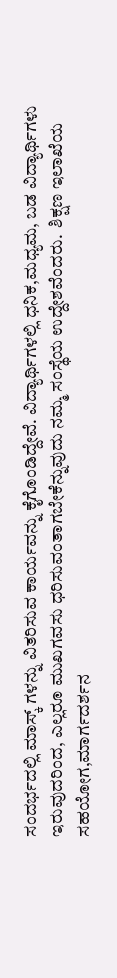ಸಂದರ್ಭದಲ್ಲಿ ಮಾಸ್ಕ್ ಗಳನ್ನು ವಿತರಿಸುವ ಕಾರ್ಯವನ್ನು ಕೈಗೊಂಡಿದ್ದೇವೆ. ವಿದ್ಯಾರ್ಥಿಗಳಲ್ಲಿ ಧನಿಕ,ಮಧ್ಯಮ, ಬಡ ವಿದ್ಯಾರ್ಥಿಗಳು ಇರುವುದರಿಂದ, ಎಲ್ಲರೂ ಮುಖಗವಸು ಧರಿಸುವಂತಾಗಬೇಕೆನ್ನುವುದು ನಮ್ಮ ಸಂಸ್ಥೆಯ ಉದ್ದೇಶವೆಂದರು.  ಶಿಕ್ಷಣ ಇಲಾಖೆಯ ಸಹಯೋಗ,ಮಾರ್ಗದರ್ಶನ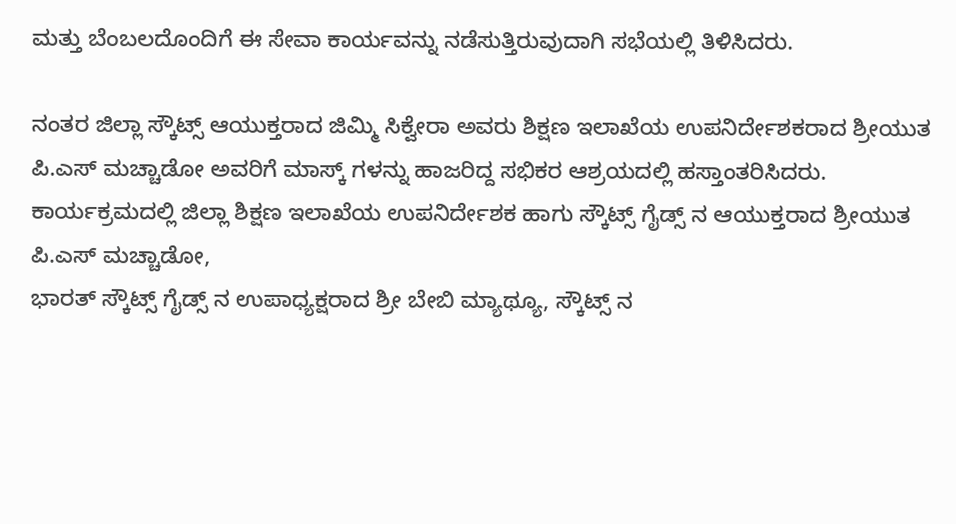ಮತ್ತು ಬೆಂಬಲದೊಂದಿಗೆ ಈ ಸೇವಾ ಕಾರ್ಯವನ್ನು ನಡೆಸುತ್ತಿರುವುದಾಗಿ ಸಭೆಯಲ್ಲಿ ತಿಳಿಸಿದರು.

ನಂತರ ಜಿಲ್ಲಾ ಸ್ಕೌಟ್ಸ್ ಆಯುಕ್ತರಾದ ಜಿಮ್ಮಿ ಸಿಕ್ವೇರಾ ಅವರು ಶಿಕ್ಷಣ ಇಲಾಖೆಯ ಉಪನಿರ್ದೇಶಕರಾದ ಶ್ರೀಯುತ ಪಿ.ಎಸ್ ಮಚ್ಚಾಡೋ ಅವರಿಗೆ ಮಾಸ್ಕ್ ಗಳನ್ನು ಹಾಜರಿದ್ದ ಸಭಿಕರ ಆಶ್ರಯದಲ್ಲಿ ಹಸ್ತಾಂತರಿಸಿದರು.
ಕಾರ್ಯಕ್ರಮದಲ್ಲಿ ಜಿಲ್ಲಾ ಶಿಕ್ಷಣ ಇಲಾಖೆಯ ಉಪನಿರ್ದೇಶಕ ಹಾಗು ಸ್ಕೌಟ್ಸ್ ಗೈಡ್ಸ್ ನ ಆಯುಕ್ತರಾದ ಶ್ರೀಯುತ ಪಿ.ಎಸ್ ಮಚ್ಚಾಡೋ,
ಭಾರತ್ ಸ್ಕೌಟ್ಸ್ ಗೈಡ್ಸ್ ನ ಉಪಾಧ್ಯಕ್ಷರಾದ ಶ್ರೀ ಬೇಬಿ ಮ್ಯಾಥ್ಯೂ, ಸ್ಕೌಟ್ಸ್ ನ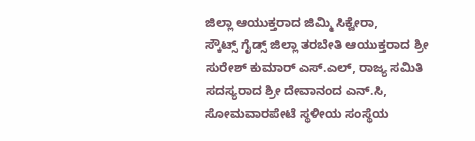ಜಿಲ್ಲಾ ಆಯುಕ್ತರಾದ ಜಿಮ್ಮಿ ಸಿಕ್ವೇರಾ,
ಸ್ಕೌಟ್ಸ್ ಗೈಡ್ಸ್ ಜಿಲ್ಲಾ ತರಬೇತಿ ಆಯುಕ್ತರಾದ ಶ್ರೀ ಸುರೇಶ್ ಕುಮಾರ್ ಎಸ್.ಎಲ್, ರಾಜ್ಯ ಸಮಿತಿ ಸದಸ್ಯರಾದ ಶ್ರೀ ದೇವಾನಂದ ಎನ್.ಸಿ, ಸೋಮವಾರಪೇಟೆ ಸ್ಥಳೀಯ ಸಂಸ್ಥೆಯ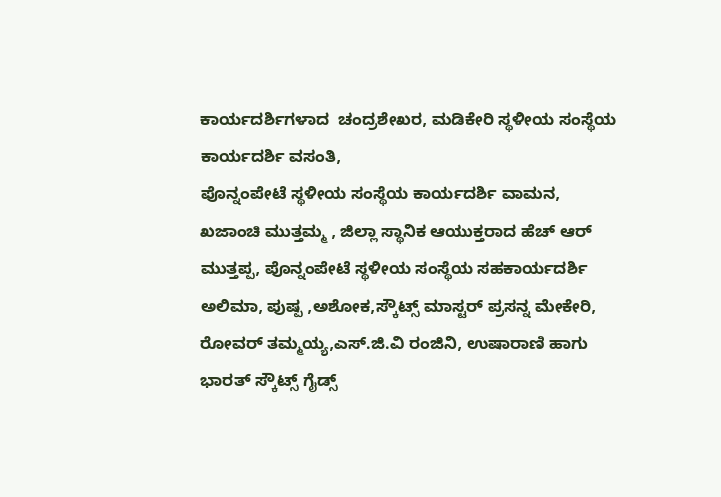ಕಾರ್ಯದರ್ಶಿಗಳಾದ  ಚಂದ್ರಶೇಖರ, ಮಡಿಕೇರಿ ಸ್ಥಳೀಯ ಸಂಸ್ಥೆಯ ಕಾರ್ಯದರ್ಶಿ ವಸಂತಿ,
ಪೊನ್ನಂಪೇಟೆ ಸ್ಥಳೀಯ ಸಂಸ್ಥೆಯ ಕಾರ್ಯದರ್ಶಿ ವಾಮನ, ಖಜಾಂಚಿ ಮುತ್ತಮ್ಮ , ಜಿಲ್ಲಾ ಸ್ಥಾನಿಕ ಆಯುಕ್ತರಾದ ಹೆಚ್ ಆರ್ ಮುತ್ತಪ್ಪ, ಪೊನ್ನಂಪೇಟೆ ಸ್ಥಳೀಯ ಸಂಸ್ಥೆಯ ಸಹಕಾರ್ಯದರ್ಶಿ ಅಲಿಮಾ, ಪುಷ್ಪ ,ಅಶೋಕ,ಸ್ಕೌಟ್ಸ್ ಮಾಸ್ಟರ್ ಪ್ರಸನ್ನ ಮೇಕೇರಿ, ರೋವರ್ ತಮ್ಮಯ್ಯ,ಎಸ್.ಜಿ.ವಿ ರಂಜಿನಿ, ಉಷಾರಾಣಿ ಹಾಗು ಭಾರತ್ ಸ್ಕೌಟ್ಸ್ ಗೈಡ್ಸ್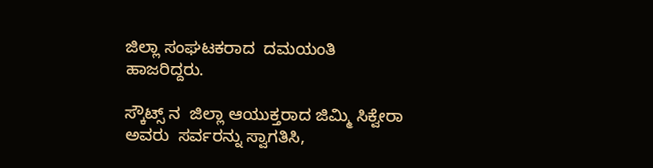ಜಿಲ್ಲಾ ಸಂಘಟಕರಾದ  ದಮಯಂತಿ ಹಾಜರಿದ್ದರು.

ಸ್ಕೌಟ್ಸ್ ನ  ಜಿಲ್ಲಾ ಆಯುಕ್ತರಾದ ಜಿಮ್ಮಿ ಸಿಕ್ವೇರಾ ಅವರು  ಸರ್ವರನ್ನು ಸ್ವಾಗತಿಸಿ,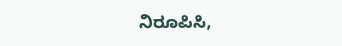ನಿರೂಪಿಸಿ,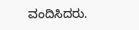ವಂದಿಸಿದರು.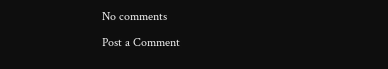No comments

Post a Comment